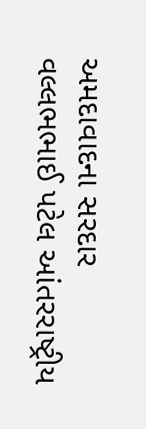અમદાવાદના સરદાર વલ્લભભાઈ પટેલ આંતરરાષ્ટ્રીય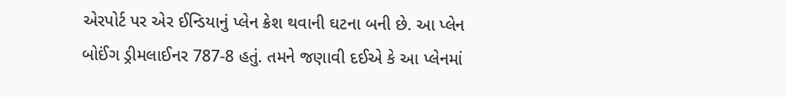એરપોર્ટ પર એર ઈન્ડિયાનું પ્લેન ક્રેશ થવાની ઘટના બની છે. આ પ્લેન બોઈંગ ડ્રીમલાઈનર 787-8 હતું. તમને જણાવી દઈએ કે આ પ્લેનમાં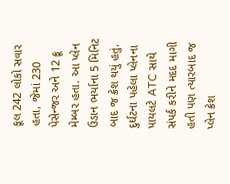કૂલ 242 લોકો સવાર હતા, જેમાં 230 પેસેન્જર અને 12 ક્રૂ મેમ્બર હતા. આ પ્લેન ઉડાન ભર્યાના 5 મિનિટ બાદ જ ક્રેશ થયું હતું. દુર્ઘટના પહેલા પ્લેનના પાયલટે ATC સાથે સંપર્ક કરીને મદદ માગી હતી પણ ત્યારબાદ જ પ્લેન ક્રેશ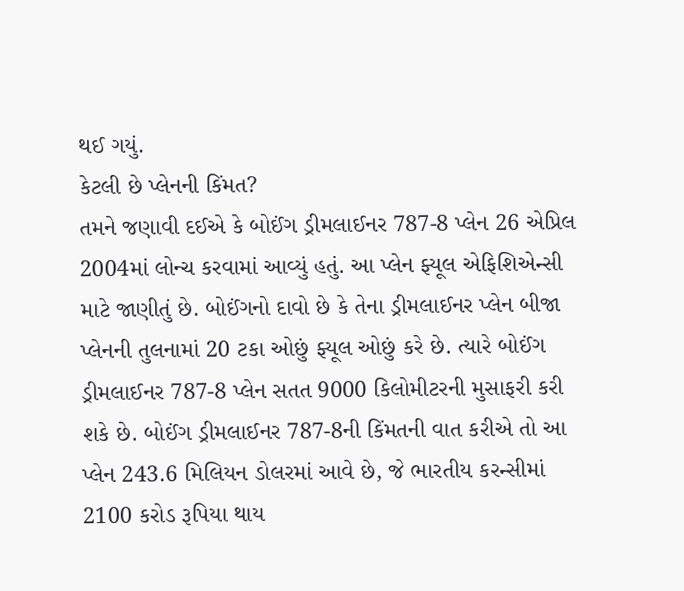થઈ ગયું.
કેટલી છે પ્લેનની કિંમત?
તમને જણાવી દઈએ કે બોઈંગ ડ્રીમલાઈનર 787-8 પ્લેન 26 એપ્રિલ 2004માં લોન્ચ કરવામાં આવ્યું હતું. આ પ્લેન ફ્યૂલ એફિશિએન્સી માટે જાણીતું છે. બોઈંગનો દાવો છે કે તેના ડ્રીમલાઈનર પ્લેન બીજા પ્લેનની તુલનામાં 20 ટકા ઓછું ફ્યૂલ ઓછું કરે છે. ત્યારે બોઈંગ ડ્રીમલાઈનર 787-8 પ્લેન સતત 9000 કિલોમીટરની મુસાફરી કરી શકે છે. બોઈંગ ડ્રીમલાઈનર 787-8ની કિંમતની વાત કરીએ તો આ પ્લેન 243.6 મિલિયન ડોલરમાં આવે છે, જે ભારતીય કરન્સીમાં 2100 કરોડ રૂપિયા થાય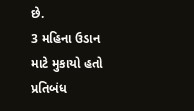છે.
3 મહિના ઉડાન માટે મુકાયો હતો પ્રતિબંધ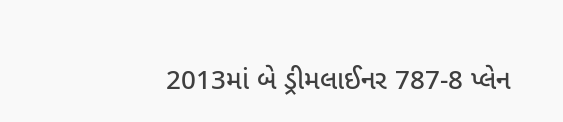2013માં બે ડ્રીમલાઈનર 787-8 પ્લેન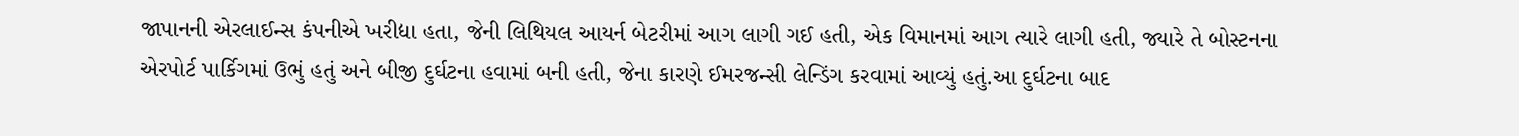જાપાનની એરલાઈન્સ કંપનીએ ખરીદ્યા હતા, જેની લિથિયલ આયર્ન બેટરીમાં આગ લાગી ગઈ હતી, એક વિમાનમાં આગ ત્યારે લાગી હતી, જ્યારે તે બોસ્ટનના એરપોર્ટ પાર્કિગમાં ઉભું હતું અને બીજી દુર્ઘટના હવામાં બની હતી, જેના કારણે ઈમરજન્સી લેન્ડિંગ કરવામાં આવ્યું હતું.આ દુર્ઘટના બાદ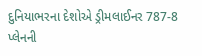દુનિયાભરના દેશોએ ડ્રીમલાઈનર 787-8 પ્લેનની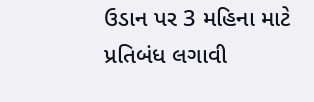ઉડાન પર 3 મહિના માટે પ્રતિબંધ લગાવી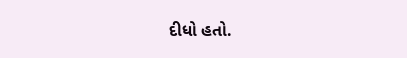દીધો હતો.